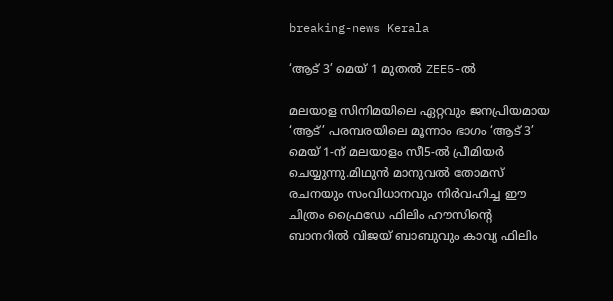breaking-news Kerala

‘ആട് 3’ മെയ് 1 മുതൽ ZEE5-ൽ

മലയാള സിനിമയിലെ ഏറ്റവും ജനപ്രിയമായ ‘ആട്’ പരമ്പരയിലെ മൂന്നാം ഭാഗം ‘ആട് 3’ മെയ് 1-ന് മലയാളം സീ5-ൽ പ്രീമിയർ ചെയ്യുന്നു.മിഥുൻ മാനുവൽ തോമസ് രചനയും സംവിധാനവും നിർവഹിച്ച ഈ ചിത്രം ഫ്രൈഡേ ഫിലിം ഹൗസിന്റെ ബാനറിൽ വിജയ് ബാബുവും കാവ്യ ഫിലിം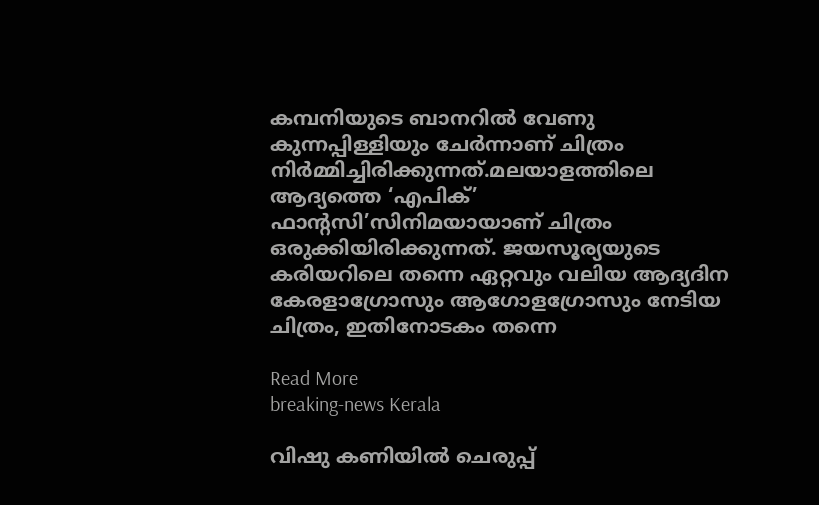കമ്പനിയുടെ ബാനറിൽ വേണു കുന്നപ്പിള്ളിയും ചേർന്നാണ് ചിത്രം നിർമ്മിച്ചിരിക്കുന്നത്.മലയാളത്തിലെ ആദ്യത്തെ ‘എപിക്’ ഫാന്റസി’സിനിമയായാണ് ചിത്രം ഒരുക്കിയിരിക്കുന്നത്. ജയസൂര്യയുടെ കരിയറിലെ തന്നെ ഏറ്റവും വലിയ ആദ്യദിന കേരളാഗ്രോസും ആഗോളഗ്രോസും നേടിയ ചിത്രം, ഇതിനോടകം തന്നെ

Read More
breaking-news Kerala

വിഷു കണിയിൽ ചെരുപ്പ്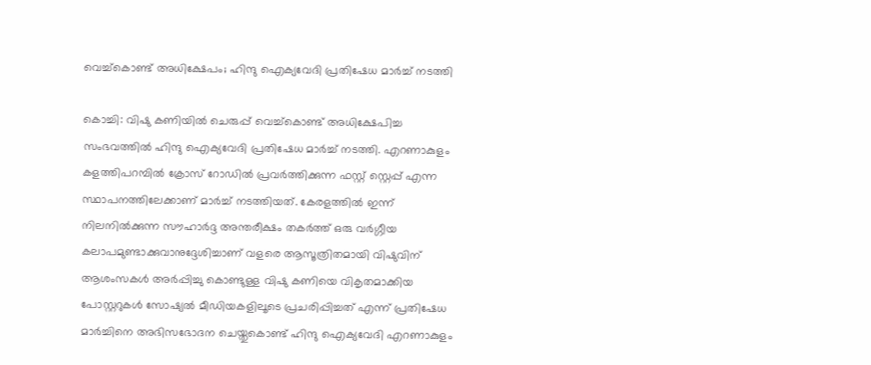വെച്ച്കൊണ്ട് അധിക്ഷേപം; ഹിന്ദു ഐക്യവേദി പ്രതിഷേധ മാർച്ച് നടത്തി

കൊച്ചി: വിഷു കണിയിൽ ചെരുപ്പ് വെച്ച്കൊണ്ട് അധിക്ഷേപിച്ച സംഭവത്തിൽ ഹിന്ദു ഐക്യവേദി പ്രതിഷേധ മാർച്ച് നടത്തി. എറണാകുളം കളത്തിപറമ്പിൽ ക്രോസ് റോഡിൽ പ്രവർത്തിക്കുന്ന ഫസ്റ്റ് സ്റ്റെപ്പ് എന്ന സ്ഥാപനത്തിലേക്കാണ് മാർച്ച് നടത്തിയത്. കേരളത്തിൽ ഇന്ന് നിലനിൽക്കുന്ന സൗഹാർദ്ദ അന്തരീക്ഷം തകർത്ത് ഒരു വർഗ്ഗീയ കലാപമുണ്ടാക്കുവാനുദ്ദേശിച്ചാണ് വളരെ ആസൂത്രിതമായി വിഷുവിന് ആശംസകൾ അർപ്പിച്ചു കൊണ്ടുള്ള വിഷു കണിയെ വികൃതമാക്കിയ പോസ്റ്ററുകൾ സോഷ്യൽ മീഡിയകളിലൂടെ പ്രചരിപ്പിച്ചത് എന്ന് പ്രതിഷേധ മാർച്ചിനെ അഭിസഭോദന ചെയ്തുകൊണ്ട് ഹിന്ദു ഐക്യവേദി എറണാകുളം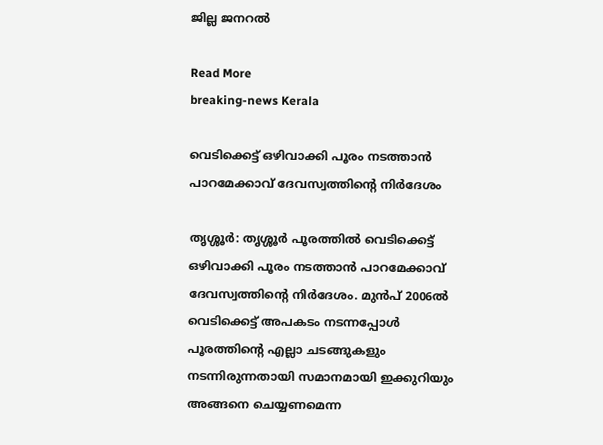ജില്ല ജനറൽ

Read More
breaking-news Kerala

വെടിക്കെട്ട് ഒഴിവാക്കി പൂരം നടത്താൻ പാറമേക്കാവ് ദേവസ്വത്തിന്റെ നിർദേശം

തൃശ്ശൂർ: തൃശ്ശൂർ പൂരത്തിൽ വെടിക്കെട്ട് ഒഴിവാക്കി പൂരം നടത്താൻ പാറമേക്കാവ് ദേവസ്വത്തിന്റെ നിർദേശം. മുൻപ് 2006ൽ വെടിക്കെട്ട് അപകടം നടന്നപ്പോൾ പൂരത്തിന്റെ എല്ലാ ചടങ്ങുകളും നടന്നിരുന്നതായി സമാനമായി ഇക്കുറിയും അങ്ങനെ ചെയ്യണമെന്ന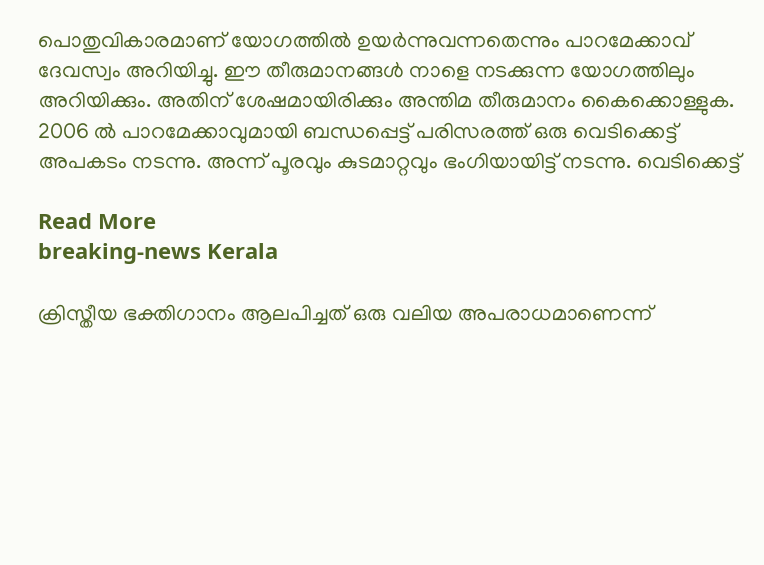പൊതുവികാരമാണ് യോഗത്തിൽ ഉയർന്നുവന്നതെന്നും പാറമേക്കാവ് ദേവസ്വം അറിയിച്ചു. ഈ തീരുമാനങ്ങൾ നാളെ നടക്കുന്ന യോഗത്തിലും അറിയിക്കും. അതിന് ശേഷമായിരിക്കും അന്തിമ തീരുമാനം കൈക്കൊള്ളുക. 2006 ൽ പാറമേക്കാവുമായി ബന്ധപ്പെട്ട് പരിസരത്ത് ഒരു വെടിക്കെട്ട് അപകടം നടന്നു. അന്ന് പൂരവും കുടമാറ്റവും ഭംഗിയായിട്ട് നടന്നു. വെടിക്കെട്ട്

Read More
breaking-news Kerala

ക്രിസ്തീയ ഭക്തിഗാനം ആലപിച്ചത് ഒരു വലിയ അപരാധമാണെന്ന്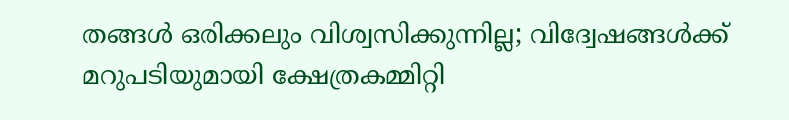തങ്ങൾ ഒരിക്കലും വിശ്വസിക്കുന്നില്ല; വിദ്വേഷങ്ങൾക്ക് മറുപടിയുമായി ക്ഷേത്രകമ്മിറ്റി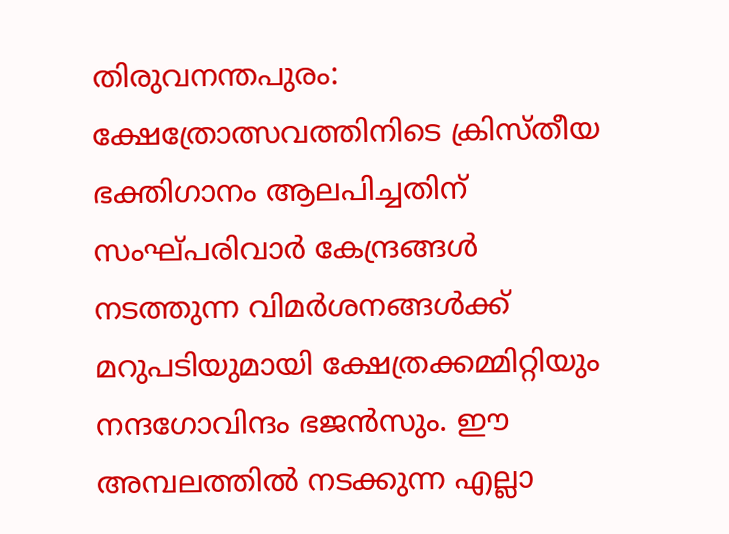തിരുവനന്തപുരം: ക്ഷേത്രോത്സവത്തിനിടെ ക്രിസ്തീയ ഭക്തിഗാനം ആലപിച്ചതിന് സംഘ്പരിവാർ കേന്ദ്രങ്ങൾ നടത്തുന്ന വിമർശനങ്ങൾക്ക് മറുപടിയുമായി ക്ഷേത്രക്കമ്മിറ്റിയും നന്ദഗോവിന്ദം ഭജൻസും. ഈ അമ്പലത്തിൽ നടക്കുന്ന എല്ലാ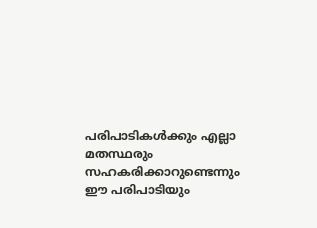പരിപാടികൾക്കും എല്ലാ മതസ്ഥരും സഹകരിക്കാറുണ്ടെന്നും ഈ പരിപാടിയും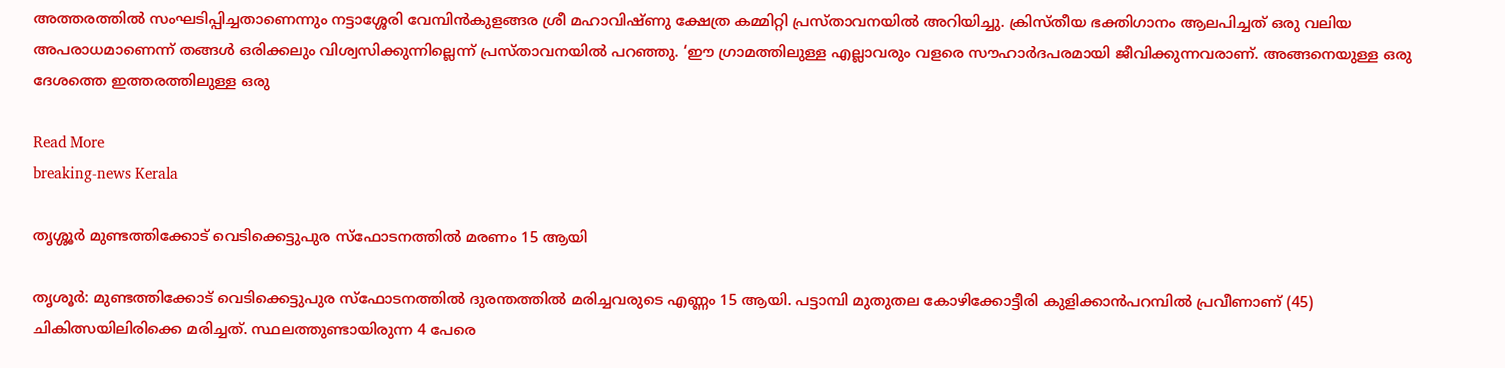അത്തരത്തിൽ സംഘടിപ്പിച്ചതാണെന്നും നട്ടാശ്ശേരി വേമ്പിൻകുളങ്ങര ശ്രീ മഹാവിഷ്ണു ക്ഷേത്ര കമ്മിറ്റി പ്രസ്താവനയിൽ അറിയിച്ചു. ക്രിസ്തീയ ഭക്തിഗാനം ആലപിച്ചത് ഒരു വലിയ അപരാധമാണെന്ന് തങ്ങൾ ഒരിക്കലും വിശ്വസിക്കുന്നില്ലെന്ന് പ്രസ്താവനയിൽ പറഞ്ഞു. ‘ഈ ഗ്രാമത്തിലുള്ള എല്ലാവരും വളരെ സൗഹാർദപരമായി ജീവിക്കുന്നവരാണ്. അങ്ങനെയുള്ള ഒരു ദേശത്തെ ഇത്തരത്തിലുള്ള ഒരു

Read More
breaking-news Kerala

തൃശ്ശൂർ മുണ്ടത്തിക്കോട് വെടിക്കെട്ടുപുര സ്ഫോടനത്തിൽ മരണം 15 ആയി

തൃശൂർ: മുണ്ടത്തിക്കോട് വെടിക്കെട്ടുപുര സ്‌ഫോടനത്തില്‍ ദുരന്തത്തിൽ മരിച്ചവരുടെ എണ്ണം 15 ആയി. പട്ടാമ്പി മുതുതല കോഴിക്കോട്ടീരി കുളിക്കാൻപറമ്പിൽ പ്രവീണാണ് (45) ചികിത്സയിലിരിക്കെ മരിച്ചത്. സ്ഥലത്തുണ്ടായിരുന്ന 4 പേരെ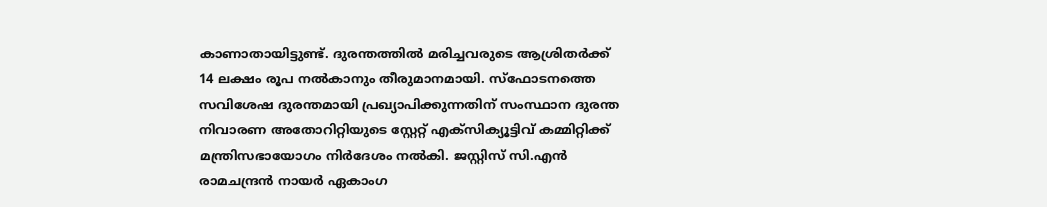കാണാതായിട്ടുണ്ട്. ദുരന്തത്തില്‍ മരിച്ചവരുടെ ആശ്രിതര്‍ക്ക് 14 ലക്ഷം രൂപ നല്‍കാനും തീരുമാനമായി. സ്‌ഫോടനത്തെ സവിശേഷ ദുരന്തമായി പ്രഖ്യാപിക്കുന്നതിന് സംസ്ഥാന ദുരന്ത നിവാരണ അതോറിറ്റിയുടെ സ്റ്റേറ്റ് എക്‌സിക്യൂട്ടിവ് കമ്മിറ്റിക്ക് മന്ത്രിസഭായോഗം നിര്‍ദേശം നല്‍കി. ജസ്റ്റിസ് സി.എന്‍ രാമചന്ദ്രന്‍ നായര്‍ ഏകാംഗ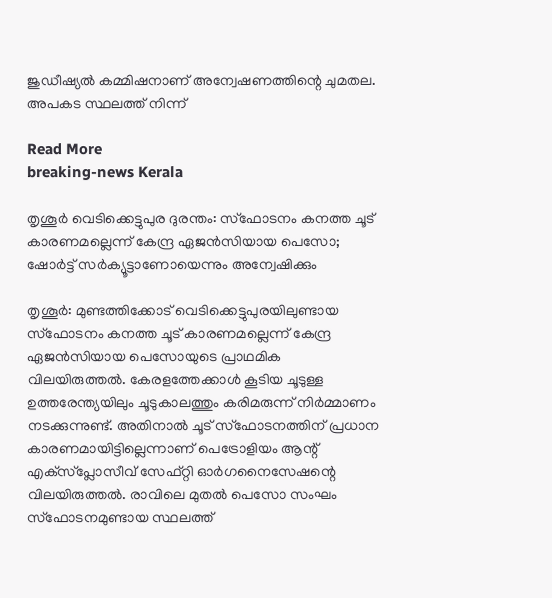ജുഡീഷ്യല്‍ കമ്മിഷനാണ് അന്വേഷണത്തിന്റെ ചുമതല. അപകട സ്ഥലത്ത് നിന്ന്

Read More
breaking-news Kerala

തൃശൂർ വെടിക്കെട്ടുപുര ദുരന്തം: സ്‌ഫോടനം കനത്ത ചൂട് കാരണമല്ലെന്ന് കേന്ദ്ര ഏജന്‍സിയായ പെസോ; ഷോർട്ട് സർക്യൂട്ടാണോയെന്നും അന്വേഷിക്കും

തൃശൂര്‍: മുണ്ടത്തിക്കോട് വെടിക്കെട്ടുപുരയിലുണ്ടായ സ്‌ഫോടനം കനത്ത ചൂട് കാരണമല്ലെന്ന് കേന്ദ്ര ഏജന്‍സിയായ പെസോയുടെ പ്രാഥമിക വിലയിരുത്തല്‍. കേരളത്തേക്കാള്‍ കൂടിയ ചൂടുള്ള ഉത്തരേന്ത്യയിലും ചൂടുകാലത്തും കരിമരുന്ന് നിര്‍മ്മാണം നടക്കുന്നുണ്ട്. അതിനാല്‍ ചൂട് സ്‌ഫോടനത്തിന് പ്രധാന കാരണമായിട്ടില്ലെന്നാണ് പെട്രോളിയം ആന്റ് എക്‌സ്‌പ്ലോസീവ് സേഫ്റ്റി ഓര്‍ഗനൈസേഷന്റെ വിലയിരുത്തല്‍. രാവിലെ മുതല്‍ പെസോ സംഘം സ്‌ഫോടനമുണ്ടായ സ്ഥലത്ത്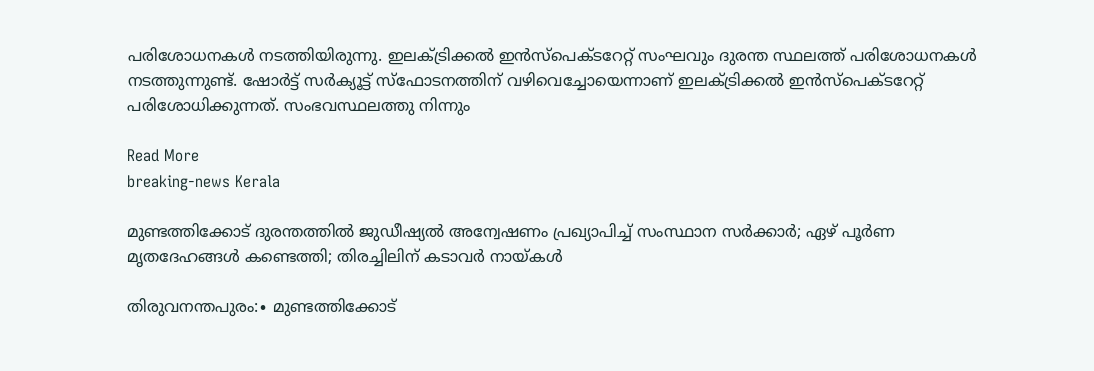പരിശോധനകള്‍ നടത്തിയിരുന്നു. ഇലക്ട്രിക്കല്‍ ഇന്‍സ്‌പെക്ടറേറ്റ് സംഘവും ദുരന്ത സ്ഥലത്ത് പരിശോധനകള്‍ നടത്തുന്നുണ്ട്. ഷോര്‍ട്ട് സര്‍ക്യൂട്ട് സ്‌ഫോടനത്തിന് വഴിവെച്ചോയെന്നാണ് ഇലക്ട്രിക്കല്‍ ഇന്‍സ്‌പെക്ടറേറ്റ് പരിശോധിക്കുന്നത്. സംഭവസ്ഥലത്തു നിന്നും

Read More
breaking-news Kerala

മുണ്ടത്തിക്കോട് ദുരന്തത്തിൽ ജുഡീഷ്യൽ അന്വേഷണം പ്രഖ്യാപിച്ച് സംസ്ഥാന സർക്കാർ; ഏഴ് പൂർണ മൃതദേഹങ്ങൾ കണ്ടെത്തി; തിരച്ചിലിന് കടാവർ നായ്കൾ

തിരുവനന്തപുരം:∙ മുണ്ടത്തിക്കോട്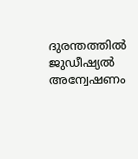ദുരന്തത്തിൽ ജുഡീഷ്യൽ അന്വേഷണം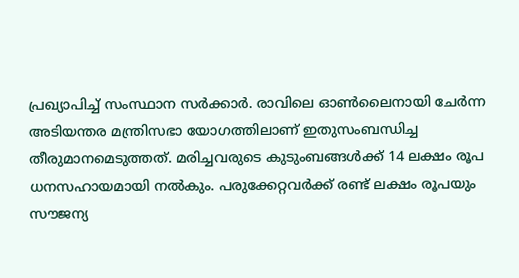പ്രഖ്യാപിച്ച് സംസ്ഥാന സർക്കാർ. രാവിലെ ഓൺ‌ലൈനായി ചേർന്ന അടിയന്തര മന്ത്രിസഭാ യോഗത്തിലാണ് ഇതുസംബന്ധിച്ച തീരുമാനമെടുത്തത്. മരിച്ചവരുടെ കുടുംബങ്ങൾക്ക് 14 ലക്ഷം രൂപ ധനസഹായമായി നൽകും. പരുക്കേറ്റവർക്ക് രണ്ട് ലക്ഷം രൂപയും സൗജന്യ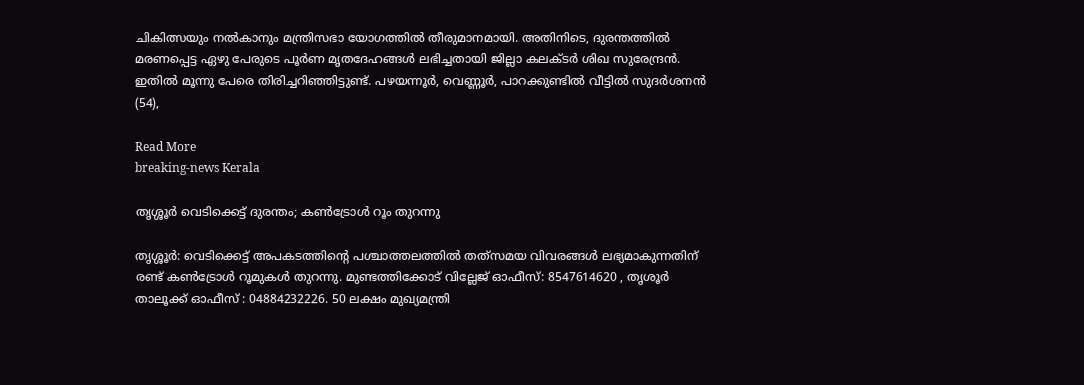ചികിത്സയും നൽകാനും മന്ത്രിസഭാ യോഗത്തിൽ തീരുമാനമായി. അതിനിടെ, ദുരന്തത്തിൽ മരണപ്പെട്ട ഏഴു പേരുടെ പൂർണ മൃതദേഹങ്ങൾ ലഭിച്ചതായി ജില്ലാ കലക്ടർ ശിഖ സുരേന്ദ്രൻ. ഇതിൽ മൂന്നു പേരെ തിരിച്ചറിഞ്ഞിട്ടുണ്ട്. പഴയന്നൂർ, വെണ്ണൂർ, പാറക്കുണ്ടിൽ വീട്ടിൽ സുദർശനൻ (54),

Read More
breaking-news Kerala

തൃശ്ശൂർ വെടിക്കെട്ട് ദുരന്തം; കൺട്രോൾ റൂം തുറന്നു

തൃശ്ശൂർ: വെടിക്കെട്ട് അപകടത്തിൻ്റെ പശ്ചാത്തലത്തിൽ തത്‌സമയ വിവരങ്ങൾ ലഭ്യമാകുന്നതിന് രണ്ട് കൺട്രോൾ റൂമുകൾ തുറന്നു. മുണ്ടത്തിക്കോട് വില്ലേജ് ഓഫീസ്: 8547614620 , തൃശൂർ താലൂക്ക് ഓഫീസ് : 04884232226. 50 ലക്ഷം മുഖ്യമന്ത്രി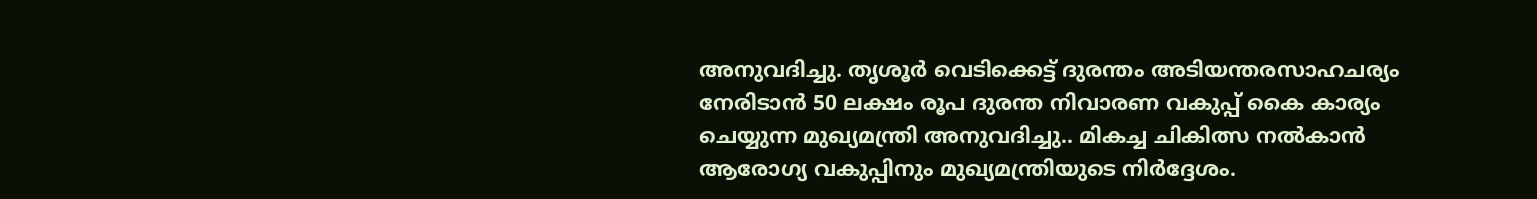അനുവദിച്ചു. തൃശൂർ വെടിക്കെട്ട് ദുരന്തം അടിയന്തരസാഹചര്യം നേരിടാൻ 50 ലക്ഷം രൂപ ദുരന്ത നിവാരണ വകുപ്പ് കൈ കാര്യം ചെയ്യുന്ന മുഖ്യമന്ത്രി അനുവദിച്ചു.. മികച്ച ചികിത്സ നൽകാൻ ആരോഗ്യ വകുപ്പിനും മുഖ്യമന്ത്രിയുടെ നിർദ്ദേശം.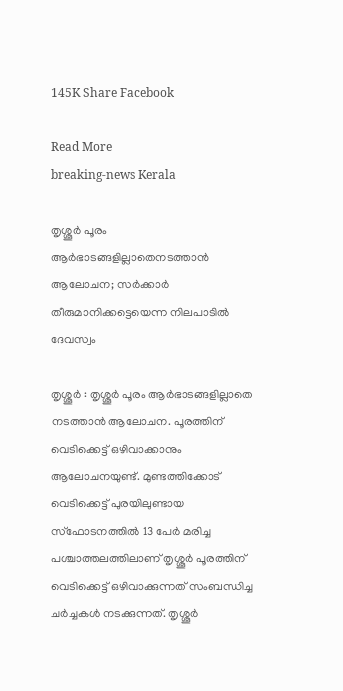145K Share Facebook

Read More
breaking-news Kerala

തൃശ്ശൂർ പൂരം ആർഭാടങ്ങളില്ലാതെനടത്താൻ ആലോചന; സർക്കാർ തീരുമാനിക്കട്ടെയെന്ന നിലപാടിൽ ദേവസ്വം

തൃശ്ശൂർ : തൃശ്ശൂർ പൂരം ആർഭാടങ്ങളില്ലാതെ നടത്താൻ ആലോചന. പൂരത്തിന് വെടിക്കെട്ട് ഒഴിവാക്കാനും ആലോചനയുണ്ട്. മുണ്ടത്തിക്കോട് വെടിക്കെട്ട് പുരയിലുണ്ടായ സ്ഫോടനത്തിൽ 13 പേർ മരിച്ച പശ്ചാത്തലത്തിലാണ് തൃശ്ശൂർ പൂരത്തിന് വെടിക്കെട്ട് ഒഴിവാക്കുന്നത് സംബന്ധിച്ച ചർച്ചകൾ നടക്കുന്നത്. തൃശ്ശൂർ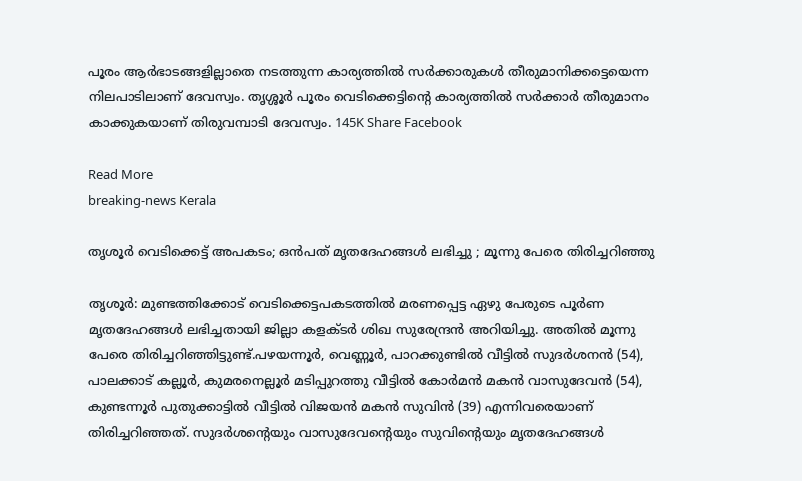പൂരം ആർഭാടങ്ങളില്ലാതെ നടത്തുന്ന കാര്യത്തിൽ സർക്കാരുകൾ തീരുമാനിക്കട്ടെയെന്ന നിലപാടിലാണ് ദേവസ്വം. തൃശ്ശൂർ പൂരം വെടിക്കെട്ടിന്റെ കാര്യത്തിൽ സർക്കാർ തീരുമാനം കാക്കുകയാണ് തിരുവമ്പാടി ദേവസ്വം. 145K Share Facebook

Read More
breaking-news Kerala

തൃശൂർ വെടിക്കെട്ട് അപകടം; ഒൻപത് മൃതദേഹങ്ങൾ ലഭിച്ചു ; മൂന്നു പേരെ തിരിച്ചറിഞ്ഞു

തൃശൂർ: മുണ്ടത്തിക്കോട് വെടിക്കെട്ടപകടത്തിൽ മരണപ്പെട്ട ഏഴു പേരുടെ പൂർണ മൃതദേഹങ്ങൾ ലഭിച്ചതായി ജില്ലാ കളക്ടർ ശിഖ സുരേന്ദ്രൻ അറിയിച്ചു. അതിൽ മൂന്നു പേരെ തിരിച്ചറിഞ്ഞിട്ടുണ്ട്.പഴയന്നൂർ, വെണ്ണൂർ, പാറക്കുണ്ടിൽ വീട്ടിൽ സുദർശനൻ (54), പാലക്കാട് കല്ലൂർ, കുമരനെല്ലൂർ മടിപ്പുറത്തു വീട്ടിൽ കോർമൻ മകൻ വാസുദേവൻ (54), കുണ്ടന്നൂർ പുതുക്കാട്ടിൽ വീട്ടിൽ വിജയൻ മകൻ സുവിൻ (39) എന്നിവരെയാണ് തിരിച്ചറിഞ്ഞത്. സുദർശൻ്റെയും വാസുദേവൻ്റെയും സുവിന്റെയും മൃതദേഹങ്ങൾ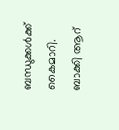ബന്ധുക്കൾക്ക് കൈമാറി. ബാക്കി ആറ്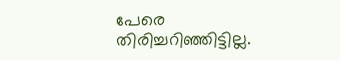പേരെ തിരിച്ചറിഞ്ഞിട്ടില്ല.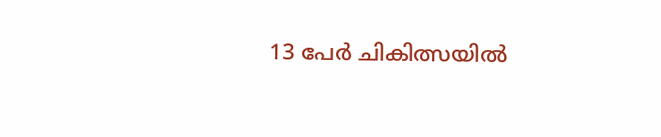13 പേർ ചികിത്സയിൽ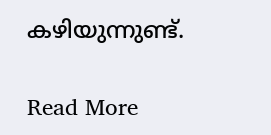കഴിയുന്നുണ്ട്.

Read More